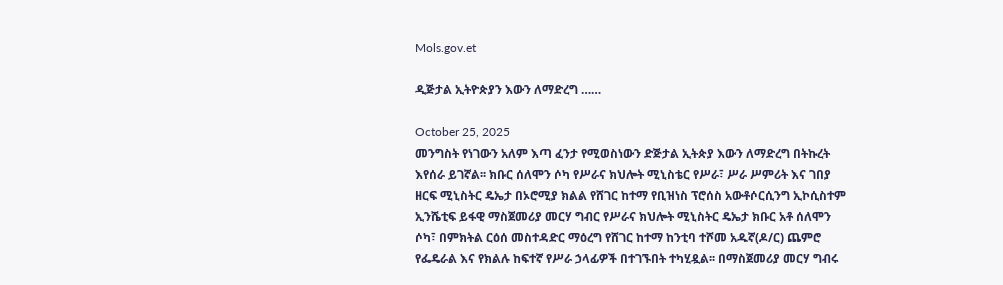Mols.gov.et

ዲጅታል ኢትዮጵያን እውን ለማድረግ ……

October 25, 2025
መንግስት የነገውን አለም እጣ ፈንታ የሚወስነውን ድጅታል ኢትጵያ እውን ለማድረግ በትኩረት እየሰራ ይገኛል፡፡ ክቡር ሰለሞን ሶካ የሥራና ክህሎት ሚኒስቴር የሥራ፣ ሥራ ሥምሪት እና ገበያ ዘርፍ ሚኒስትር ዴኤታ በኦሮሚያ ክልል የሸገር ከተማ የቢዝነስ ፕሮሰስ አውቶሶርሲንግ ኢኮሲስተም ኢንሼቲፍ ይፋዊ ማስጀመሪያ መርሃ ግብር የሥራና ክህሎት ሚኒስትር ዴኤታ ክቡር አቶ ሰለሞን ሶካ፣ በምክትል ርዕሰ መስተዳድር ማዕረግ የሸገር ከተማ ከንቲባ ተሾመ አዱኛ(ዶ/ር) ጨምሮ የፌዴራል እና የክልሉ ከፍተኛ የሥራ ኃላፊዎች በተገኙበት ተካሂዷል፡፡ በማስጀመሪያ መርሃ ግብሩ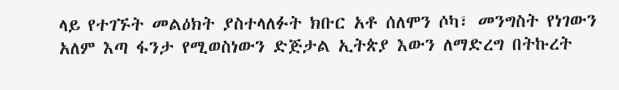ላይ የተገኙት መልዕክት ያስተላለፉት ክቡር አቶ ሰለሞን ሶካ፣ መንግስት የነገውን አለም እጣ ፋንታ የሚወስነውን ድጅታል ኢትጵያ እውን ለማድረግ በትኩረት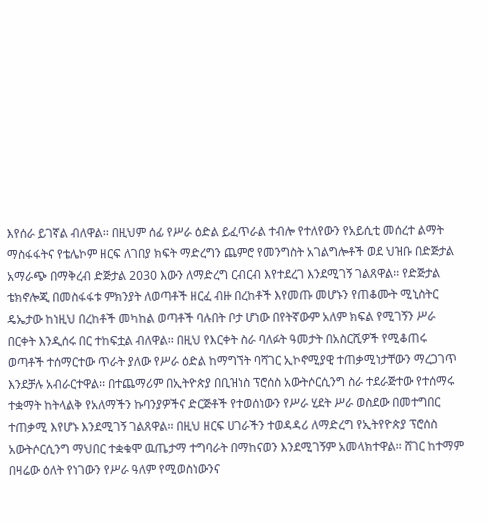እየሰራ ይገኛል ብለዋል፡፡ በዚህም ሰፊ የሥራ ዕድል ይፈጥራል ተብሎ የተለየውን የአይሲቲ መሰረተ ልማት ማስፋፋትና የቴሌኮም ዘርፍ ለገበያ ክፍት ማድረግን ጨምሮ የመንግስት አገልግሎቶች ወደ ህዝቡ በድጅታል አማራጭ በማቅረብ ድጅታል 2030 እውን ለማድረግ ርብርብ እየተደረገ እንደሚገኝ ገልጸዋል፡፡ የድጅታል ቴክኖሎጂ በመስፋፋቱ ምክንያት ለወጣቶች ዘርፈ ብዙ በረከቶች እየመጡ መሆኑን የጠቆሙት ሚኒስትር ዴኤታው ከነዚህ በረከቶች መካከል ወጣቶች ባሉበት ቦታ ሆነው በየትኛውም አለም ክፍል የሚገኝን ሥራ በርቀት እንዲሰሩ በር ተከፍቷል ብለዋል፡፡ በዚህ የእርቀት ስራ ባለፉት ዓመታት በአስርሺዎች የሚቆጠሩ ወጣቶች ተሰማርተው ጥራት ያለው የሥራ ዕድል ከማግኘት ባሻገር ኢኮኖሚያዊ ተጠቃሚነታቸውን ማረጋገጥ እንደቻሉ አብራርተዋል፡፡ በተጨማሪም በኢትዮጵያ በቢዝነስ ፕሮሰስ አውትሶርሲንግ ስራ ተደራጅተው የተሰማሩ ተቋማት ከትላልቅ የአለማችን ኩባንያዎችና ድርጅቶች የተወሰነውን የሥራ ሂደት ሥራ ወስደው በመተግበር ተጠቃሚ እየሆኑ እንደሚገኝ ገልጸዋል፡፡ በዚህ ዘርፍ ሀገራችን ተወዳዳሪ ለማድረግ የኢትየዮጵያ ፕሮሰስ አውትሶርሲንግ ማህበር ተቋቁሞ ዉጤታማ ተግባራት በማከናወን እንደሚገኝም አመላክተዋል፡፡ ሸገር ከተማም በዛሬው ዕለት የነገውን የሥራ ዓለም የሚወስነውንና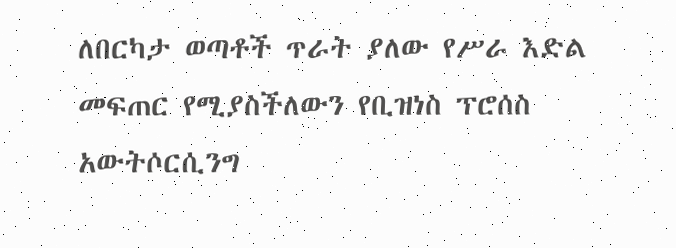ለበርካታ ወጣቶች ጥራት ያለው የሥራ እድል መፍጠር የሚያስችለውን የቢዝነስ ፕሮሰስ አውትሶርሲንግ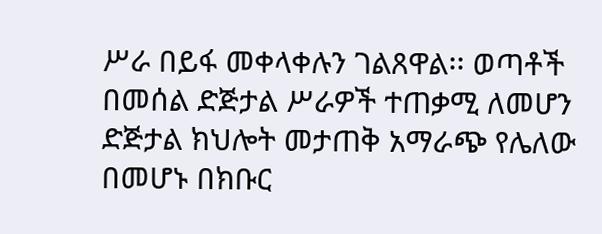ሥራ በይፋ መቀላቀሉን ገልጸዋል፡፡ ወጣቶች በመሰል ድጅታል ሥራዎች ተጠቃሚ ለመሆን ድጅታል ክህሎት መታጠቅ አማራጭ የሌለው በመሆኑ በክቡር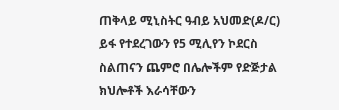ጠቅላይ ሚኒስትር ዓብይ አህመድ(ዶ/ር) ይፋ የተደረገውን የ5 ሚሊየን ኮደርስ ስልጠናን ጨምሮ በሌሎችም የድጅታል ክህሎቶች እራሳቸውን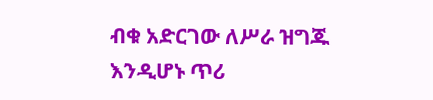ብቁ አድርገው ለሥራ ዝግጁ እንዲሆኑ ጥሪ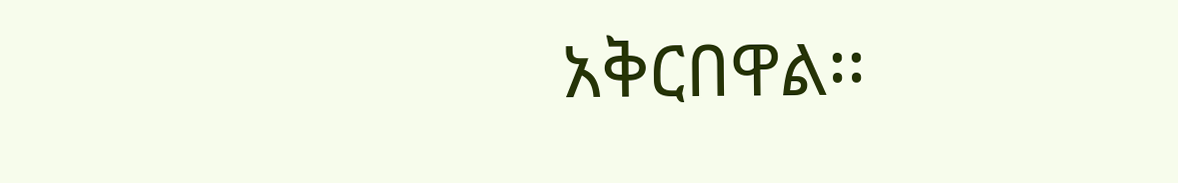አቅርበዋል፡፡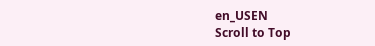en_USEN
Scroll to Top